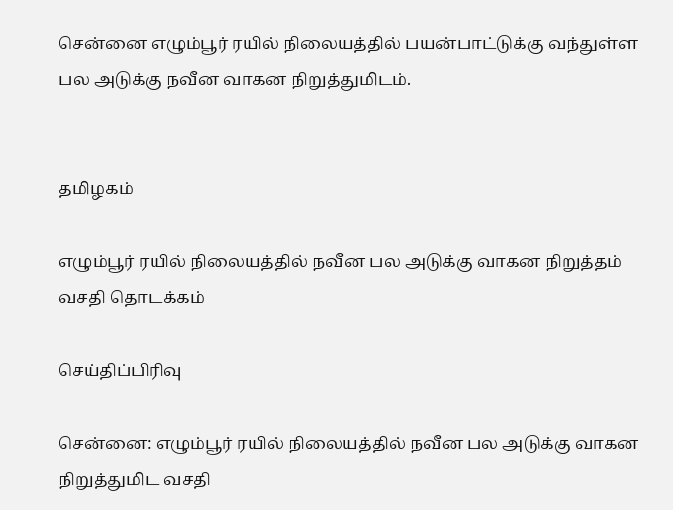சென்னை எழும்பூர் ரயில் நிலையத்தில் பயன்பாட்டுக்கு வந்துள்ள பல அடுக்கு நவீன வாகன நிறுத்துமிடம்.


தமிழகம்

எழும்பூர் ரயில் நிலையத்தில் நவீன பல அடுக்கு வாகன நிறுத்தம் வசதி தொடக்கம்

செய்திப்பிரிவு

சென்னை: எழும்பூர் ரயில் நிலையத்தில் நவீன பல அடுக்கு வாகன நிறுத்துமிட வசதி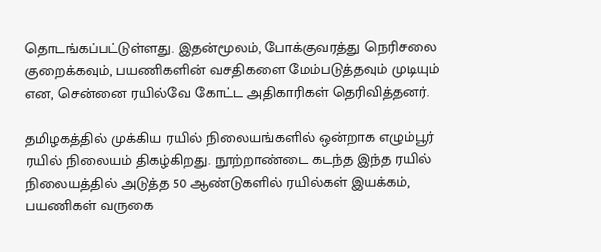தொடங்கப்பட்டுள்ளது. இதன்மூலம், போக்குவரத்து நெரிசலை குறைக்கவும், பயணிகளின் வசதிகளை மேம்படுத்தவும் முடியும் என, சென்னை ரயில்வே கோட்ட அதிகாரிகள் தெரிவித்தனர்.

தமிழகத்தில் முக்கிய ரயில் நிலையங்களில் ஒன்றாக எழும்பூர் ரயில் நிலையம் திகழ்கிறது. நூற்றாண்டை கடந்த இந்த ரயில் நிலையத்தில் அடுத்த 50 ஆண்டுகளில் ரயில்கள் இயக்கம், பயணிகள் வருகை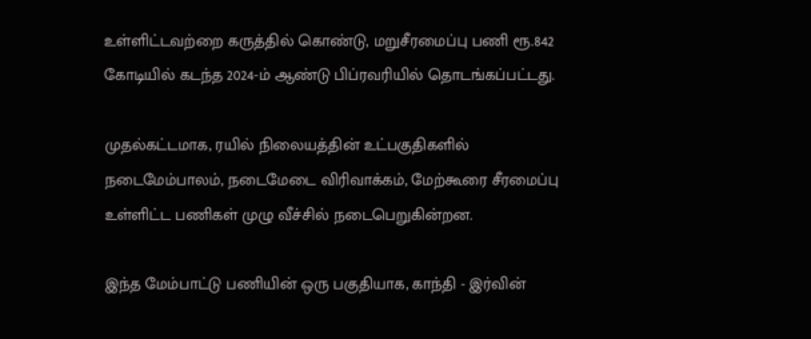உள்ளிட்டவற்றை கருத்தில் கொண்டு, மறுசீரமைப்பு பணி ரூ.842 கோடியில் கடந்த 2024-ம் ஆண்டு பிப்ரவரியில் தொடங்கப்பட்டது.

முதல்கட்டமாக, ரயில் நிலையத்தின் உட்பகுதிகளில் நடைமேம்பாலம், நடைமேடை விரிவாக்கம், மேற்கூரை சீரமைப்பு உள்ளிட்ட பணிகள் முழு வீச்சில் நடைபெறுகின்றன.

இந்த மேம்பாட்டு பணியின் ஒரு பகுதியாக, காந்தி - இர்வின்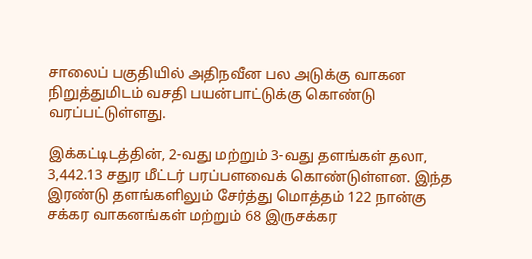சாலைப் பகுதியில் அதிநவீன பல அடுக்கு வாகன நிறுத்துமிடம் வசதி பயன்பாட்டுக்கு கொண்டு வரப்பட்டுள்ளது.

இக்கட்டிடத்தின், 2-வது மற்றும் 3-வது தளங்கள் தலா, 3,442.13 சதுர மீட்டர் பரப்பளவைக் கொண்டுள்ளன. இந்த இரண்டு தளங்களிலும் சேர்த்து மொத்தம் 122 நான்கு சக்கர வாகனங்கள் மற்றும் 68 இருசக்கர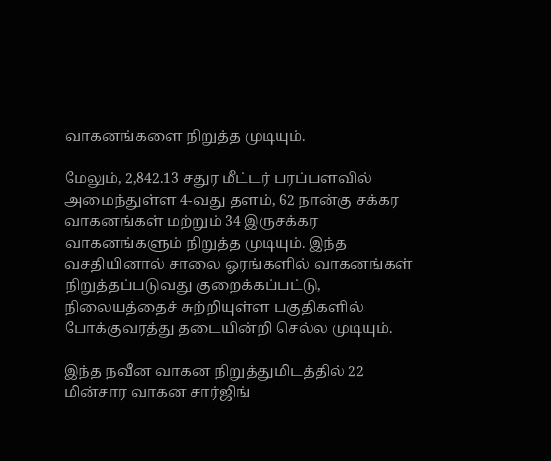வாகனங்களை நிறுத்த முடியும்.

மேலும், 2,842.13 சதுர மீட்டர் பரப்பளவில் அமைந்துள்ள 4-வது தளம், 62 நான்கு சக்கர வாகனங்கள் மற்றும் 34 இருசக்கர வாகனங்களும் நிறுத்த முடியும். இந்த வசதியினால் சாலை ஓரங்களில் வாகனங்கள் நிறுத்தப்படுவது குறைக்கப்பட்டு, நிலையத்தைச் சுற்றியுள்ள பகுதிகளில் போக்குவரத்து தடையின்றி செல்ல முடியும்.

இந்த நவீன வாகன நிறுத்துமிடத்தில் 22 மின்சார வாகன சார்ஜிங்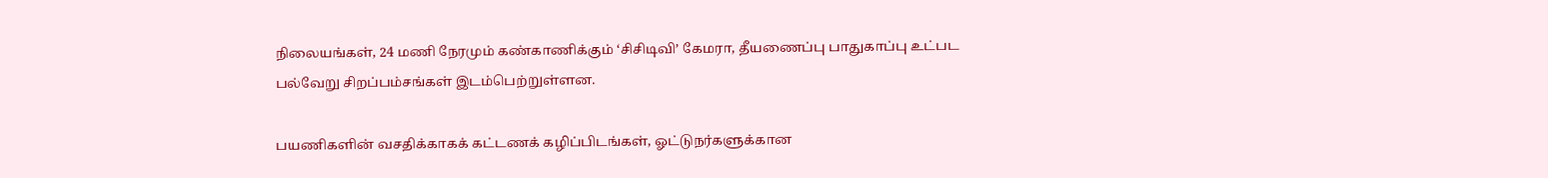நிலையங்கள், 24 மணி நேரமும் கண்காணிக்கும் ‘சிசிடிவி’ கேமரா, தீயணைப்பு பாதுகாப்பு உட்பட பல்வேறு சிறப்பம்சங்கள் இடம்பெற்றுள்ளன.

பயணிகளின் வசதிக்காகக் கட்டணக் கழிப்பிடங்கள், ஓட்டுநர்களுக்கான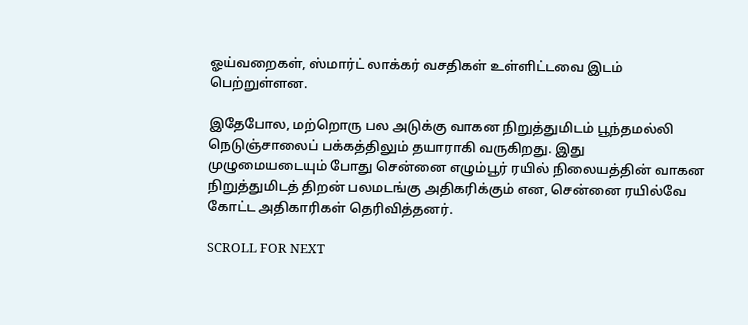ஓய்வறைகள், ஸ்மார்ட் லாக்கர் வசதிகள் உள்ளிட்டவை இடம் பெற்றுள்ளன.

இதேபோல, மற்றொரு பல அடுக்கு வாகன நிறுத்துமிடம் பூந்தமல்லி நெடுஞ்சாலைப் பக்கத்திலும் தயாராகி வருகிறது. இது முழுமையடையும் போது சென்னை எழும்பூர் ரயில் நிலையத்தின் வாகன நிறுத்துமிடத் திறன் பலமடங்கு அதிகரிக்கும் என, சென்னை ரயில்வே கோட்ட அதிகாரிகள் தெரிவித்தனர்.

SCROLL FOR NEXT